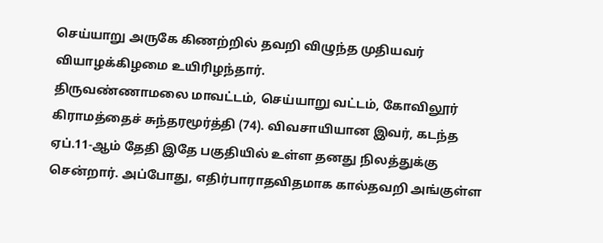செய்யாறு அருகே கிணற்றில் தவறி விழுந்த முதியவர் வியாழக்கிழமை உயிரிழந்தார்.
திருவண்ணாமலை மாவட்டம், செய்யாறு வட்டம், கோவிலூர் கிராமத்தைச் சுந்தரமூர்த்தி (74). விவசாயியான இவர், கடந்த ஏப்.11-ஆம் தேதி இதே பகுதியில் உள்ள தனது நிலத்துக்கு சென்றார். அப்போது, எதிர்பாராதவிதமாக கால்தவறி அங்குள்ள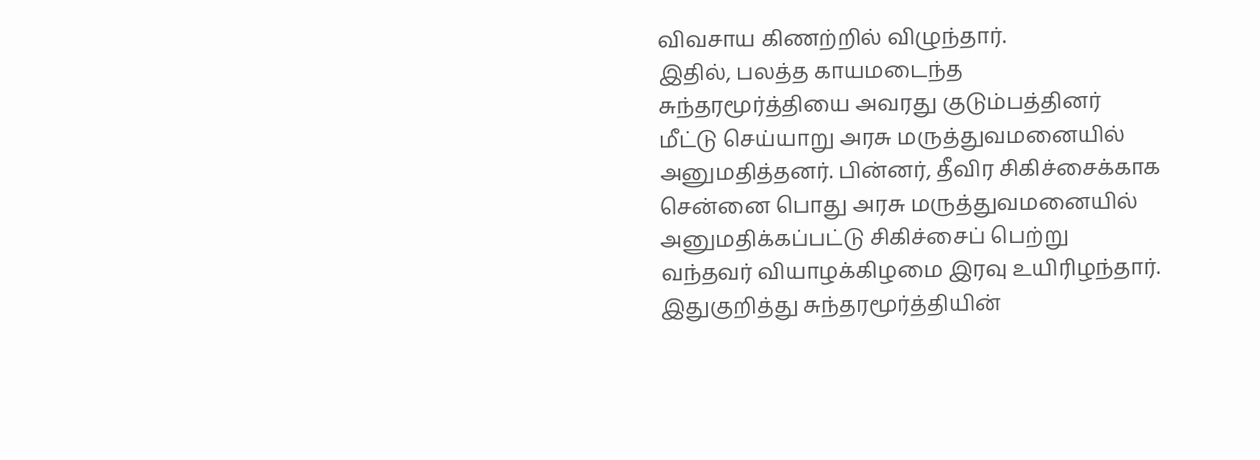விவசாய கிணற்றில் விழுந்தார்.
இதில், பலத்த காயமடைந்த சுந்தரமூர்த்தியை அவரது குடும்பத்தினர் மீட்டு செய்யாறு அரசு மருத்துவமனையில் அனுமதித்தனர். பின்னர், தீவிர சிகிச்சைக்காக சென்னை பொது அரசு மருத்துவமனையில் அனுமதிக்கப்பட்டு சிகிச்சைப் பெற்று வந்தவர் வியாழக்கிழமை இரவு உயிரிழந்தார்.
இதுகுறித்து சுந்தரமூர்த்தியின்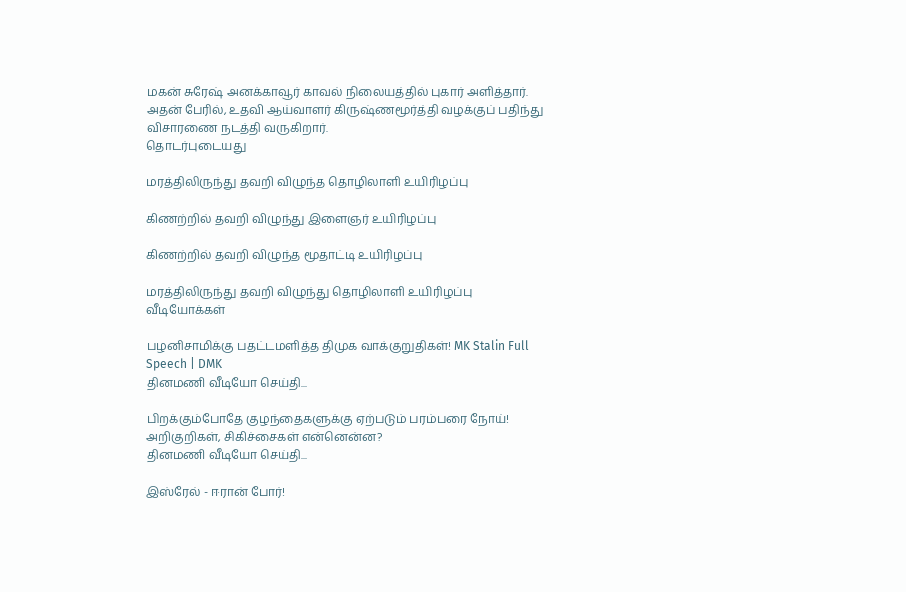மகன் சுரேஷ் அனக்காவூர் காவல் நிலையத்தில் புகார் அளித்தார். அதன் பேரில், உதவி ஆய்வாளர் கிருஷ்ணமூர்த்தி வழக்குப் பதிந்து விசாரணை நடத்தி வருகிறார்.
தொடர்புடையது

மரத்திலிருந்து தவறி விழுந்த தொழிலாளி உயிரிழப்பு

கிணற்றில் தவறி விழுந்து இளைஞர் உயிரிழப்பு

கிணற்றில் தவறி விழுந்த மூதாட்டி உயிரிழப்பு

மரத்திலிருந்து தவறி விழுந்து தொழிலாளி உயிரிழப்பு
வீடியோக்கள்

பழனிசாமிக்கு பதட்டமளித்த திமுக வாக்குறுதிகள்! MK Stalin Full Speech | DMK
தினமணி வீடியோ செய்தி...

பிறக்கும்போதே குழந்தைகளுக்கு ஏற்படும் பரம்பரை நோய்! அறிகுறிகள், சிகிச்சைகள் என்னென்ன?
தினமணி வீடியோ செய்தி...

இஸ்ரேல் - ஈரான் போர்!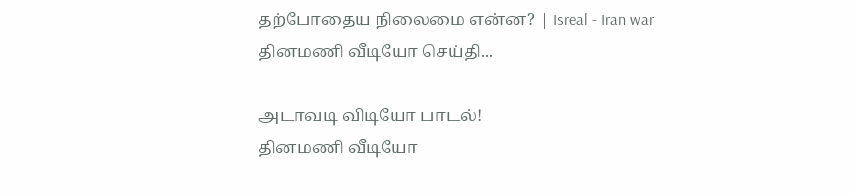தற்போதைய நிலைமை என்ன? | Isreal - Iran war
தினமணி வீடியோ செய்தி...

அடாவடி விடியோ பாடல்!
தினமணி வீடியோ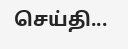செய்தி...